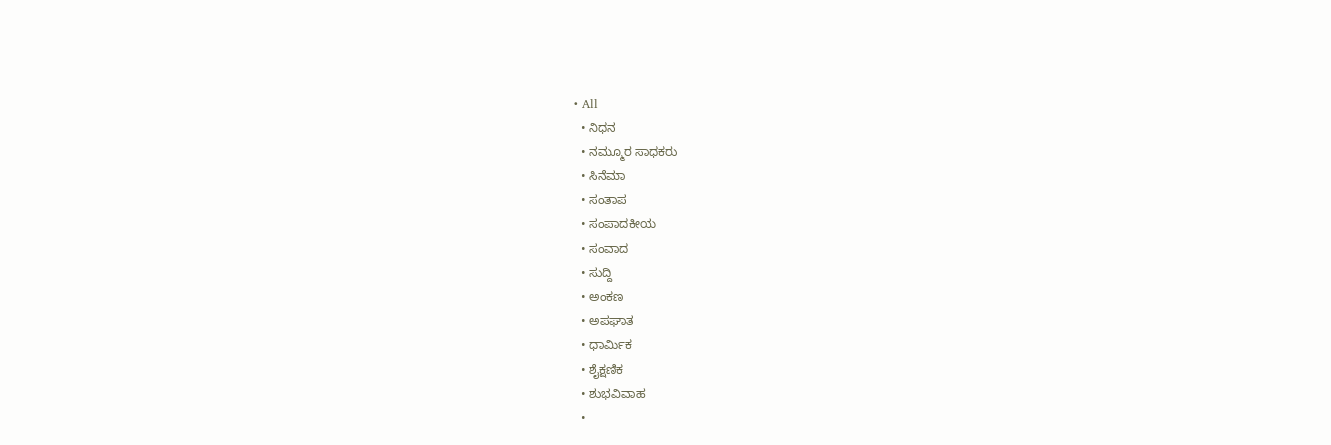• All
  • ನಿಧನ
  • ನಮ್ಮೂರ ಸಾಧಕರು
  • ಸಿನೆಮಾ
  • ಸಂತಾಪ
  • ಸಂಪಾದಕೀಯ
  • ಸಂವಾದ
  • ಸುದ್ದಿ
  • ಅಂಕಣ
  • ಅಪಘಾತ
  • ಧಾರ್ಮಿಕ
  • ಶೈಕ್ಷಣಿಕ
  • ಶುಭವಿವಾಹ
  •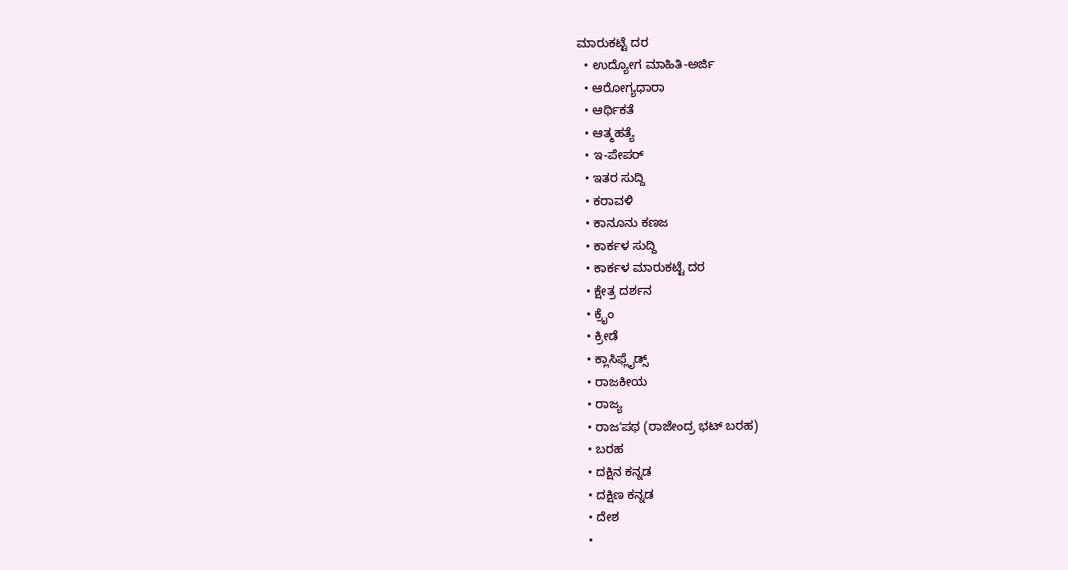ಮಾರುಕಟ್ಟೆ ದರ
  • ಉದ್ಯೋಗ ಮಾಹಿತಿ-ಅರ್ಜಿ
  • ಆರೋಗ್ಯಧಾರಾ
  • ಆರ್ಥಿಕತೆ
  • ಆತ್ಮಹತ್ಯೆ
  • ಇ-ಪೇಪರ್
  • ಇತರ ಸುದ್ದಿ
  • ಕರಾವಳಿ
  • ಕಾನೂನು ಕಣಜ
  • ಕಾರ್ಕಳ ಸುದ್ದಿ
  • ಕಾರ್ಕಳ ಮಾರುಕಟ್ಟೆ ದರ
  • ಕ್ಷೇತ್ರ ದರ್ಶನ
  • ಕ್ರೈಂ
  • ಕ್ರೀಡೆ
  • ಕ್ಲಾಸಿಫ್ಲೈಡ್ಸ್
  • ರಾಜಕೀಯ
  • ರಾಜ್ಯ
  • ರಾಜʼಪಥ (ರಾಜೇಂದ್ರ ಭಟ್‌ ಬರಹ)
  • ಬರಹ
  • ದಕ್ಷಿನ ಕನ್ನಡ
  • ದಕ್ಷಿಣ ಕನ್ನಡ
  • ದೇಶ
  •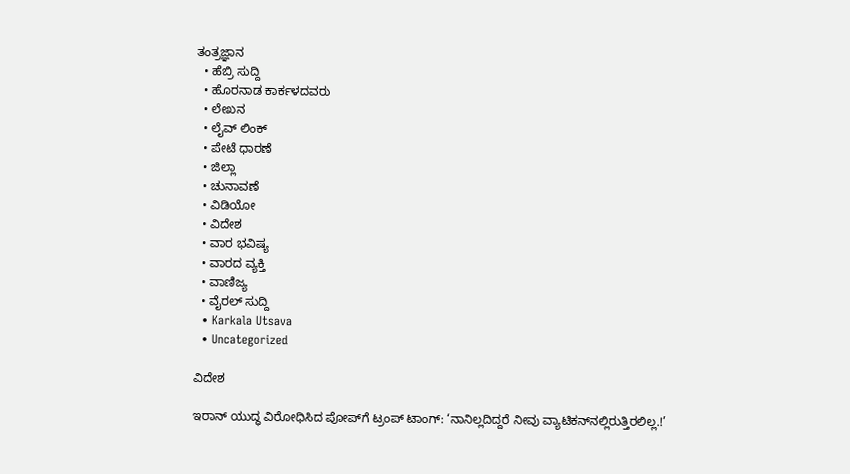ತಂತ್ರಜ್ಞಾನ
  • ಹೆಬ್ರಿ ಸುದ್ದಿ
  • ಹೊರನಾಡ ಕಾರ್ಕಳದವರು
  • ಲೇಖನ
  • ಲೈವ್ ಲಿಂಕ್
  • ಪೇಟೆ ಧಾರಣೆ
  • ಜಿಲ್ಲಾ
  • ಚುನಾವಣೆ
  • ವಿಡಿಯೋ
  • ವಿದೇಶ
  • ವಾರ ಭವಿಷ್ಯ
  • ವಾರದ ವ್ಯಕ್ತಿ
  • ವಾಣಿಜ್ಯ
  • ವೈರಲ್ ಸುದ್ದಿ
  • Karkala Utsava
  • Uncategorized

ವಿದೇಶ

ಇರಾನ್ ಯುದ್ಧ ವಿರೋಧಿಸಿದ ಪೋಪ್‌ಗೆ ಟ್ರಂಪ್ ಟಾಂಗ್: ‘ನಾನಿಲ್ಲದಿದ್ದರೆ ನೀವು ವ್ಯಾಟಿಕನ್‌ನಲ್ಲಿರುತ್ತಿರಲಿಲ್ಲ.!’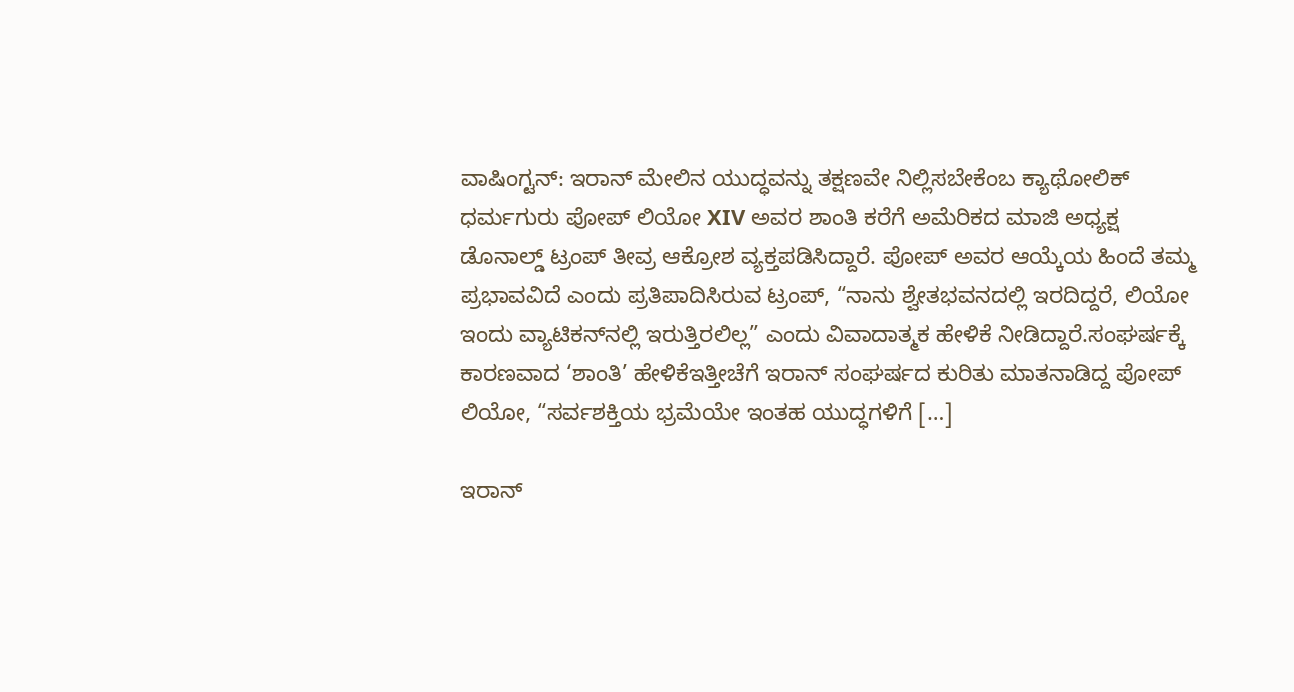ವಾಷಿಂಗ್ಟನ್: ಇರಾನ್ ಮೇಲಿನ ಯುದ್ಧವನ್ನು ತಕ್ಷಣವೇ ನಿಲ್ಲಿಸಬೇಕೆಂಬ ಕ್ಯಾಥೋಲಿಕ್ ಧರ್ಮಗುರು ಪೋಪ್ ಲಿಯೋ XIV ಅವರ ಶಾಂತಿ ಕರೆಗೆ ಅಮೆರಿಕದ ಮಾಜಿ ಅಧ್ಯಕ್ಷ ಡೊನಾಲ್ಡ್ ಟ್ರಂಪ್ ತೀವ್ರ ಆಕ್ರೋಶ ವ್ಯಕ್ತಪಡಿಸಿದ್ದಾರೆ. ಪೋಪ್ ಅವರ ಆಯ್ಕೆಯ ಹಿಂದೆ ತಮ್ಮ ಪ್ರಭಾವವಿದೆ ಎಂದು ಪ್ರತಿಪಾದಿಸಿರುವ ಟ್ರಂಪ್, “ನಾನು ಶ್ವೇತಭವನದಲ್ಲಿ ಇರದಿದ್ದರೆ, ಲಿಯೋ ಇಂದು ವ್ಯಾಟಿಕನ್‌ನಲ್ಲಿ ಇರುತ್ತಿರಲಿಲ್ಲ” ಎಂದು ವಿವಾದಾತ್ಮಕ ಹೇಳಿಕೆ ನೀಡಿದ್ದಾರೆ.ಸಂಘರ್ಷಕ್ಕೆ ಕಾರಣವಾದ ‘ಶಾಂತಿ’ ಹೇಳಿಕೆಇತ್ತೀಚೆಗೆ ಇರಾನ್ ಸಂಘರ್ಷದ ಕುರಿತು ಮಾತನಾಡಿದ್ದ ಪೋಪ್ ಲಿಯೋ, “ಸರ್ವಶಕ್ತಿಯ ಭ್ರಮೆಯೇ ಇಂತಹ ಯುದ್ಧಗಳಿಗೆ […]

ಇರಾನ್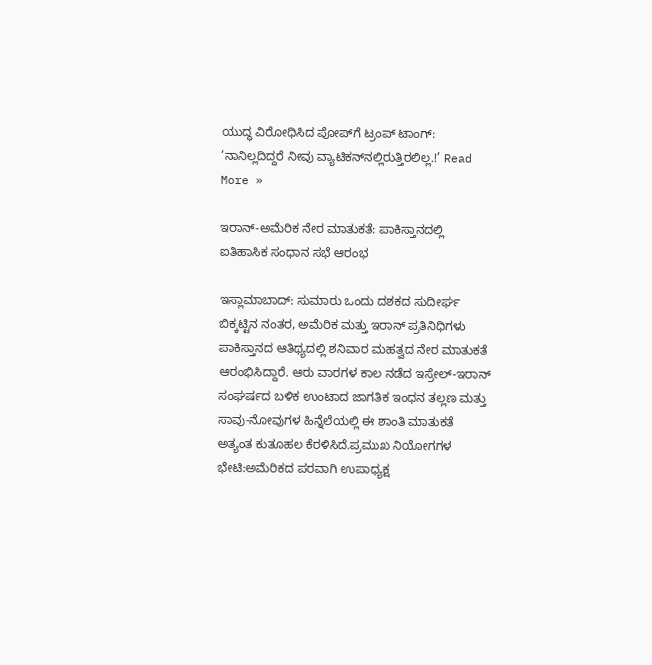ಯುದ್ಧ ವಿರೋಧಿಸಿದ ಪೋಪ್‌ಗೆ ಟ್ರಂಪ್ ಟಾಂಗ್: ‘ನಾನಿಲ್ಲದಿದ್ದರೆ ನೀವು ವ್ಯಾಟಿಕನ್‌ನಲ್ಲಿರುತ್ತಿರಲಿಲ್ಲ.!’ Read More »

ಇರಾನ್-ಅಮೆರಿಕ ನೇರ ಮಾತುಕತೆ: ಪಾಕಿಸ್ತಾನದಲ್ಲಿ ಐತಿಹಾಸಿಕ ಸಂಧಾನ ಸಭೆ ಆರಂಭ

ಇಸ್ಲಾಮಾಬಾದ್‌: ಸುಮಾರು ಒಂದು ದಶಕದ ಸುದೀರ್ಘ ಬಿಕ್ಕಟ್ಟಿನ ನಂತರ, ಅಮೆರಿಕ ಮತ್ತು ಇರಾನ್ ಪ್ರತಿನಿಧಿಗಳು ಪಾಕಿಸ್ತಾನದ ಆತಿಥ್ಯದಲ್ಲಿ ಶನಿವಾರ ಮಹತ್ವದ ನೇರ ಮಾತುಕತೆ ಆರಂಭಿಸಿದ್ದಾರೆ. ಆರು ವಾರಗಳ ಕಾಲ ನಡೆದ ಇಸ್ರೇಲ್-ಇರಾನ್ ಸಂಘರ್ಷದ ಬಳಿಕ ಉಂಟಾದ ಜಾಗತಿಕ ಇಂಧನ ತಲ್ಲಣ ಮತ್ತು ಸಾವು-ನೋವುಗಳ ಹಿನ್ನೆಲೆಯಲ್ಲಿ ಈ ಶಾಂತಿ ಮಾತುಕತೆ ಅತ್ಯಂತ ಕುತೂಹಲ ಕೆರಳಿಸಿದೆ.ಪ್ರಮುಖ ನಿಯೋಗಗಳ ಭೇಟಿ:ಅಮೆರಿಕದ ಪರವಾಗಿ ಉಪಾಧ್ಯಕ್ಷ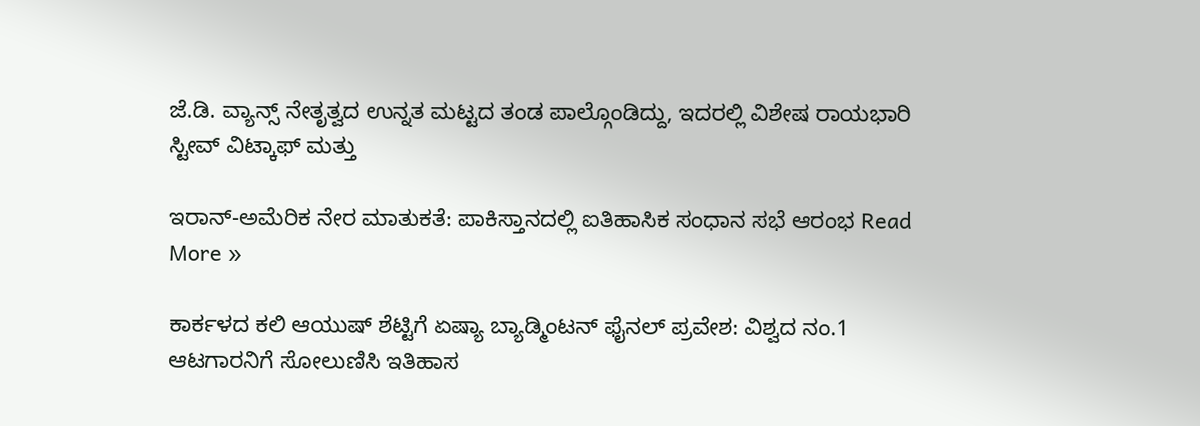ಜೆ.ಡಿ. ವ್ಯಾನ್ಸ್ ನೇತೃತ್ವದ ಉನ್ನತ ಮಟ್ಟದ ತಂಡ ಪಾಲ್ಗೊಂಡಿದ್ದು, ಇದರಲ್ಲಿ ವಿಶೇಷ ರಾಯಭಾರಿ ಸ್ಟೀವ್ ವಿಟ್ಕಾಫ್ ಮತ್ತು

ಇರಾನ್-ಅಮೆರಿಕ ನೇರ ಮಾತುಕತೆ: ಪಾಕಿಸ್ತಾನದಲ್ಲಿ ಐತಿಹಾಸಿಕ ಸಂಧಾನ ಸಭೆ ಆರಂಭ Read More »

ಕಾರ್ಕಳದ ಕಲಿ ಆಯುಷ್‌ ಶೆಟ್ಟಿಗೆ ಏಷ್ಯಾ ಬ್ಯಾಡ್ಮಿಂಟನ್‌ ಫೈನಲ್‌ ಪ್ರವೇಶ: ವಿಶ್ವದ ನಂ.1 ಆಟಗಾರನಿಗೆ ಸೋಲುಣಿಸಿ ಇತಿಹಾಸ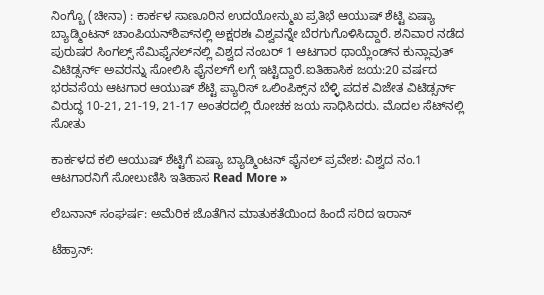ನಿಂಗ್ಬೊ (ಚೀನಾ) : ಕಾರ್ಕಳ ಸಾಣೂರಿನ ಉದಯೋನ್ಮುಖ ಪ್ರತಿಭೆ ಆಯುಷ್ ಶೆಟ್ಟಿ ಏಷ್ಯಾ ಬ್ಯಾಡ್ಮಿಂಟನ್ ಚಾಂಪಿಯನ್‌ಶಿಪ್‌ನಲ್ಲಿ ಅಕ್ಷರಶಃ ವಿಶ್ವವನ್ನೇ ಬೆರಗುಗೊಳಿಸಿದ್ದಾರೆ. ಶನಿವಾರ ನಡೆದ ಪುರುಷರ ಸಿಂಗಲ್ಸ್ ಸೆಮಿಫೈನಲ್‌ನಲ್ಲಿ ವಿಶ್ವದ ನಂಬರ್ 1 ಆಟಗಾರ ಥಾಯ್ಲೆಂಡ್‌ನ ಕುನ್ಲಾವುತ್ ವಿಟಿಡ್ಸರ್ನ್ ಅವರನ್ನು ಸೋಲಿಸಿ ಫೈನಲ್‌ಗೆ ಲಗ್ಗೆ ಇಟ್ಟಿದ್ದಾರೆ.ಐತಿಹಾಸಿಕ ಜಯ:20 ವರ್ಷದ ಭರವಸೆಯ ಆಟಗಾರ ಆಯುಷ್‌ ಶೆಟ್ಟಿ ಪ್ಯಾರಿಸ್ ಒಲಿಂಪಿಕ್ಸ್‌ನ ಬೆಳ್ಳಿ ಪದಕ ವಿಜೇತ ವಿಟಿಡ್ಸರ್ನ್ ವಿರುದ್ಧ 10-21, 21-19, 21-17 ಅಂತರದಲ್ಲಿ ರೋಚಕ ಜಯ ಸಾಧಿಸಿದರು. ಮೊದಲ ಸೆಟ್‌ನಲ್ಲಿ ಸೋತು

ಕಾರ್ಕಳದ ಕಲಿ ಆಯುಷ್‌ ಶೆಟ್ಟಿಗೆ ಏಷ್ಯಾ ಬ್ಯಾಡ್ಮಿಂಟನ್‌ ಫೈನಲ್‌ ಪ್ರವೇಶ: ವಿಶ್ವದ ನಂ.1 ಆಟಗಾರನಿಗೆ ಸೋಲುಣಿಸಿ ಇತಿಹಾಸ Read More »

ಲೆಬನಾನ್ ಸಂಘರ್ಷ: ಅಮೆರಿಕ ಜೊತೆಗಿನ ಮಾತುಕತೆಯಿಂದ ಹಿಂದೆ ಸರಿದ ಇರಾನ್

ಟೆಹ್ರಾನ್: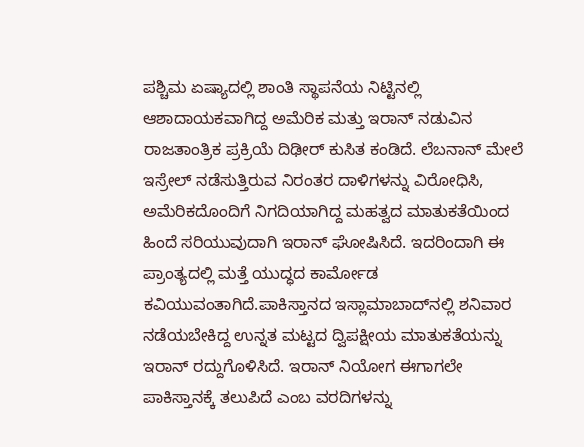ಪಶ್ಚಿಮ ಏಷ್ಯಾದಲ್ಲಿ ಶಾಂತಿ ಸ್ಥಾಪನೆಯ ನಿಟ್ಟಿನಲ್ಲಿ ಆಶಾದಾಯಕವಾಗಿದ್ದ ಅಮೆರಿಕ ಮತ್ತು ಇರಾನ್ ನಡುವಿನ ರಾಜತಾಂತ್ರಿಕ ಪ್ರಕ್ರಿಯೆ ದಿಢೀರ್ ಕುಸಿತ ಕಂಡಿದೆ. ಲೆಬನಾನ್ ಮೇಲೆ ಇಸ್ರೇಲ್ ನಡೆಸುತ್ತಿರುವ ನಿರಂತರ ದಾಳಿಗಳನ್ನು ವಿರೋಧಿಸಿ, ಅಮೆರಿಕದೊಂದಿಗೆ ನಿಗದಿಯಾಗಿದ್ದ ಮಹತ್ವದ ಮಾತುಕತೆಯಿಂದ ಹಿಂದೆ ಸರಿಯುವುದಾಗಿ ಇರಾನ್ ಘೋಷಿಸಿದೆ. ಇದರಿಂದಾಗಿ ಈ ಪ್ರಾಂತ್ಯದಲ್ಲಿ ಮತ್ತೆ ಯುದ್ಧದ ಕಾರ್ಮೋಡ ಕವಿಯುವಂತಾಗಿದೆ.ಪಾಕಿಸ್ತಾನದ ಇಸ್ಲಾಮಾಬಾದ್‌ನಲ್ಲಿ ಶನಿವಾರ ನಡೆಯಬೇಕಿದ್ದ ಉನ್ನತ ಮಟ್ಟದ ದ್ವಿಪಕ್ಷೀಯ ಮಾತುಕತೆಯನ್ನು ಇರಾನ್ ರದ್ದುಗೊಳಿಸಿದೆ. ಇರಾನ್ ನಿಯೋಗ ಈಗಾಗಲೇ ಪಾಕಿಸ್ತಾನಕ್ಕೆ ತಲುಪಿದೆ ಎಂಬ ವರದಿಗಳನ್ನು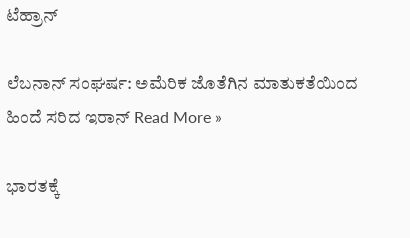ಟೆಹ್ರಾನ್

ಲೆಬನಾನ್ ಸಂಘರ್ಷ: ಅಮೆರಿಕ ಜೊತೆಗಿನ ಮಾತುಕತೆಯಿಂದ ಹಿಂದೆ ಸರಿದ ಇರಾನ್ Read More »

ಭಾರತಕ್ಕೆ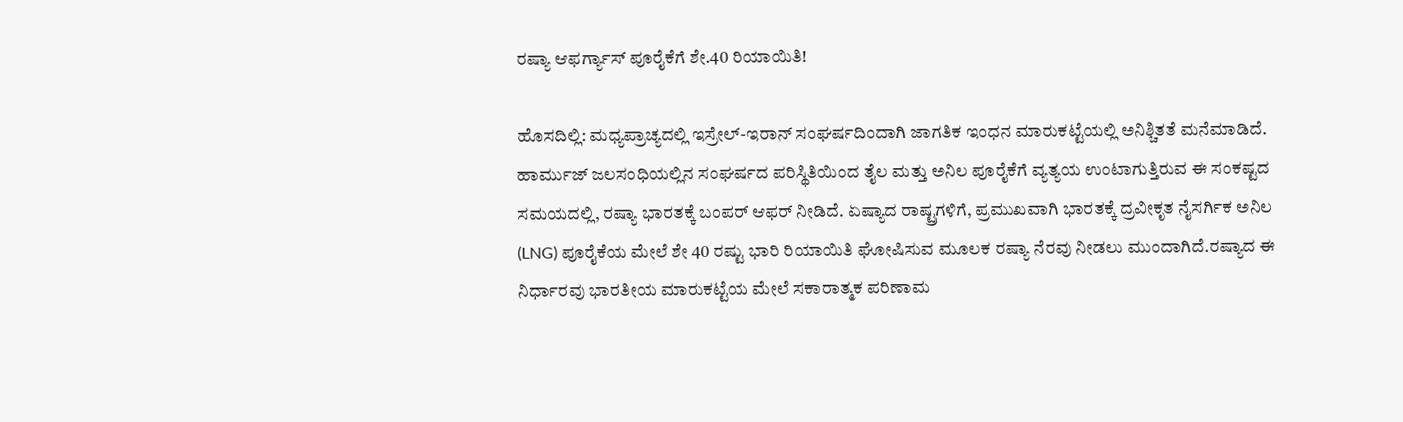ರಷ್ಯಾ ಆಫರ್ಗ್ಯಾಸ್ ಪೂರೈಕೆಗೆ ಶೇ.40 ರಿಯಾಯಿತಿ!

ಹೊಸದಿಲ್ಲಿ: ಮಧ್ಯಪ್ರಾಚ್ಯದಲ್ಲಿ ಇಸ್ರೇಲ್-ಇರಾನ್ ಸಂಘರ್ಷದಿಂದಾಗಿ ಜಾಗತಿಕ ಇಂಧನ ಮಾರುಕಟ್ಟೆಯಲ್ಲಿ ಅನಿಶ್ಚಿತತೆ ಮನೆಮಾಡಿದೆ. ಹಾರ್ಮುಜ್ ಜಲಸಂಧಿಯಲ್ಲಿನ ಸಂಘರ್ಷದ ಪರಿಸ್ಥಿತಿಯಿಂದ ತೈಲ ಮತ್ತು ಅನಿಲ ಪೂರೈಕೆಗೆ ವ್ಯತ್ಯಯ ಉಂಟಾಗುತ್ತಿರುವ ಈ ಸಂಕಷ್ಟದ ಸಮಯದಲ್ಲಿ, ರಷ್ಯಾ ಭಾರತಕ್ಕೆ ಬಂಪರ್ ಆಫರ್ ನೀಡಿದೆ. ಏಷ್ಯಾದ ರಾಷ್ಟ್ರಗಳಿಗೆ, ಪ್ರಮುಖವಾಗಿ ಭಾರತಕ್ಕೆ ದ್ರವೀಕೃತ ನೈಸರ್ಗಿಕ ಅನಿಲ (LNG) ಪೂರೈಕೆಯ ಮೇಲೆ ಶೇ 40 ರಷ್ಟು ಭಾರಿ ರಿಯಾಯಿತಿ ಘೋಷಿಸುವ ಮೂಲಕ ರಷ್ಯಾ ನೆರವು ನೀಡಲು ಮುಂದಾಗಿದೆ.ರಷ್ಯಾದ ಈ ನಿರ್ಧಾರವು ಭಾರತೀಯ ಮಾರುಕಟ್ಟೆಯ ಮೇಲೆ ಸಕಾರಾತ್ಮಕ ಪರಿಣಾಮ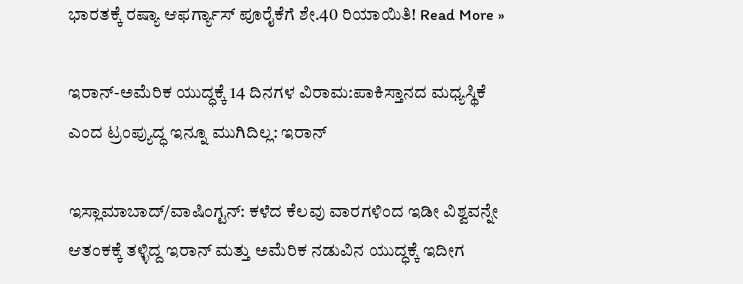ಭಾರತಕ್ಕೆ ರಷ್ಯಾ ಆಫರ್ಗ್ಯಾಸ್ ಪೂರೈಕೆಗೆ ಶೇ.40 ರಿಯಾಯಿತಿ! Read More »

ಇರಾನ್-ಅಮೆರಿಕ ಯುದ್ಧಕ್ಕೆ 14 ದಿನಗಳ ವಿರಾಮ:ಪಾಕಿಸ್ತಾನದ ಮಧ್ಯಸ್ಥಿಕೆ ಎಂದ ಟ್ರಂಪ್ಯುದ್ಧ ಇನ್ನೂ ಮುಗಿದಿಲ್ಲ: ಇರಾನ್

ಇಸ್ಲಾಮಾಬಾದ್‌/ವಾಷಿಂಗ್ಟನ್: ಕಳೆದ ಕೆಲವು ವಾರಗಳಿಂದ ಇಡೀ ವಿಶ್ವವನ್ನೇ ಆತಂಕಕ್ಕೆ ತಳ್ಳಿದ್ದ ಇರಾನ್ ಮತ್ತು ಅಮೆರಿಕ ನಡುವಿನ ಯುದ್ಧಕ್ಕೆ ಇದೀಗ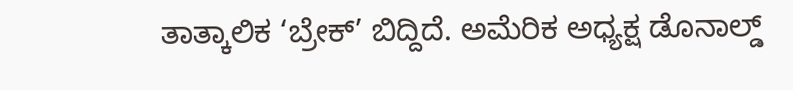ತಾತ್ಕಾಲಿಕ ‘ಬ್ರೇಕ್’ ಬಿದ್ದಿದೆ. ಅಮೆರಿಕ ಅಧ್ಯಕ್ಷ ಡೊನಾಲ್ಡ್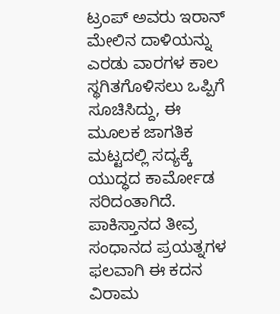ಟ್ರಂಪ್ ಅವರು ಇರಾನ್ ಮೇಲಿನ ದಾಳಿಯನ್ನು ಎರಡು ವಾರಗಳ ಕಾಲ ಸ್ಥಗಿತಗೊಳಿಸಲು ಒಪ್ಪಿಗೆ ಸೂಚಿಸಿದ್ದು, ಈ ಮೂಲಕ ಜಾಗತಿಕ ಮಟ್ಟದಲ್ಲಿ ಸದ್ಯಕ್ಕೆ ಯುದ್ಧದ ಕಾರ್ಮೋಡ ಸರಿದಂತಾಗಿದೆ. ಪಾಕಿಸ್ತಾನದ ತೀವ್ರ ಸಂಧಾನದ ಪ್ರಯತ್ನಗಳ ಫಲವಾಗಿ ಈ ಕದನ ವಿರಾಮ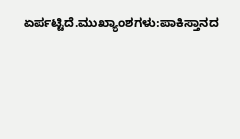ಏರ್ಪಟ್ಟಿದೆ.ಮುಖ್ಯಾಂಶಗಳು:ಪಾಕಿಸ್ತಾನದ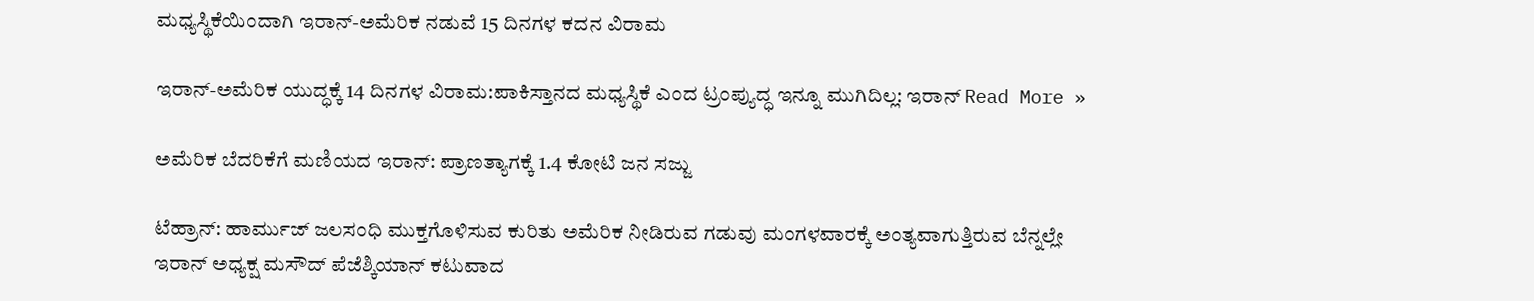ಮಧ್ಯಸ್ಥಿಕೆಯಿಂದಾಗಿ ಇರಾನ್-ಅಮೆರಿಕ ನಡುವೆ 15 ದಿನಗಳ ಕದನ ವಿರಾಮ

ಇರಾನ್-ಅಮೆರಿಕ ಯುದ್ಧಕ್ಕೆ 14 ದಿನಗಳ ವಿರಾಮ:ಪಾಕಿಸ್ತಾನದ ಮಧ್ಯಸ್ಥಿಕೆ ಎಂದ ಟ್ರಂಪ್ಯುದ್ಧ ಇನ್ನೂ ಮುಗಿದಿಲ್ಲ: ಇರಾನ್ Read More »

ಅಮೆರಿಕ ಬೆದರಿಕೆಗೆ ಮಣಿಯದ ಇರಾನ್: ಪ್ರಾಣತ್ಯಾಗಕ್ಕೆ 1.4 ಕೋಟಿ ಜನ ಸಜ್ಜು

ಟೆಹ್ರಾನ್: ಹಾರ್ಮುಜ್ ಜಲಸಂಧಿ ಮುಕ್ತಗೊಳಿಸುವ ಕುರಿತು ಅಮೆರಿಕ ನೀಡಿರುವ ಗಡುವು ಮಂಗಳವಾರಕ್ಕೆ ಅಂತ್ಯವಾಗುತ್ತಿರುವ ಬೆನ್ನಲ್ಲೇ ಇರಾನ್ ಅಧ್ಯಕ್ಷ ಮಸೌದ್ ಪೆಜೆಶ್ಕಿಯಾನ್ ಕಟುವಾದ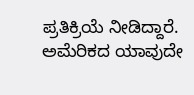ಪ್ರತಿಕ್ರಿಯೆ ನೀಡಿದ್ದಾರೆ. ಅಮೆರಿಕದ ಯಾವುದೇ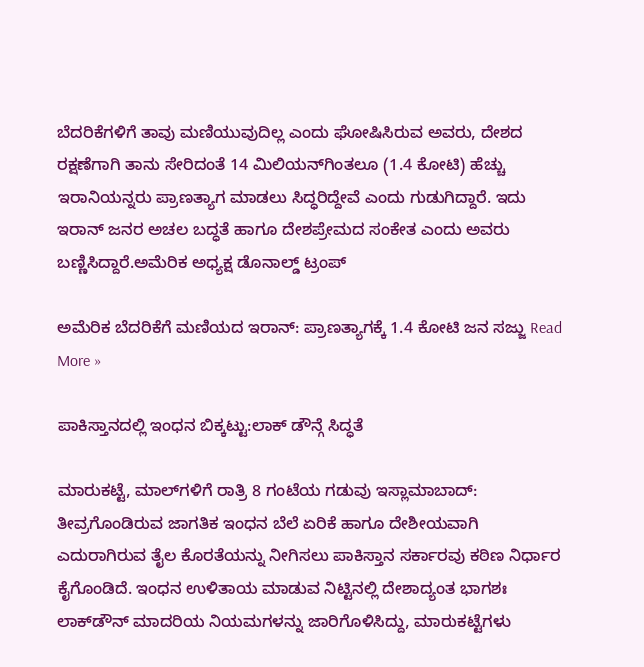ಬೆದರಿಕೆಗಳಿಗೆ ತಾವು ಮಣಿಯುವುದಿಲ್ಲ ಎಂದು ಘೋಷಿಸಿರುವ ಅವರು, ದೇಶದ ರಕ್ಷಣೆಗಾಗಿ ತಾನು ಸೇರಿದಂತೆ 14 ಮಿಲಿಯನ್‌ಗಿಂತಲೂ (1.4 ಕೋಟಿ) ಹೆಚ್ಚು ಇರಾನಿಯನ್ನರು ಪ್ರಾಣತ್ಯಾಗ ಮಾಡಲು ಸಿದ್ಧರಿದ್ದೇವೆ ಎಂದು ಗುಡುಗಿದ್ದಾರೆ. ಇದು ಇರಾನ್ ಜನರ ಅಚಲ ಬದ್ಧತೆ ಹಾಗೂ ದೇಶಪ್ರೇಮದ ಸಂಕೇತ ಎಂದು ಅವರು ಬಣ್ಣಿಸಿದ್ದಾರೆ.ಅಮೆರಿಕ ಅಧ್ಯಕ್ಷ ಡೊನಾಲ್ಡ್ ಟ್ರಂಪ್

ಅಮೆರಿಕ ಬೆದರಿಕೆಗೆ ಮಣಿಯದ ಇರಾನ್: ಪ್ರಾಣತ್ಯಾಗಕ್ಕೆ 1.4 ಕೋಟಿ ಜನ ಸಜ್ಜು Read More »

ಪಾಕಿಸ್ತಾನದಲ್ಲಿ ಇಂಧನ ಬಿಕ್ಕಟ್ಟು:ಲಾಕ್ ಡೌನ್ಗೆ ಸಿದ್ಧತೆ

ಮಾರುಕಟ್ಟೆ, ಮಾಲ್‌ಗಳಿಗೆ ರಾತ್ರಿ 8 ಗಂಟೆಯ ಗಡುವು ಇಸ್ಲಾಮಾಬಾದ್: ತೀವ್ರಗೊಂಡಿರುವ ಜಾಗತಿಕ ಇಂಧನ ಬೆಲೆ ಏರಿಕೆ ಹಾಗೂ ದೇಶೀಯವಾಗಿ ಎದುರಾಗಿರುವ ತೈಲ ಕೊರತೆಯನ್ನು ನೀಗಿಸಲು ಪಾಕಿಸ್ತಾನ ಸರ್ಕಾರವು ಕಠಿಣ ನಿರ್ಧಾರ ಕೈಗೊಂಡಿದೆ. ಇಂಧನ ಉಳಿತಾಯ ಮಾಡುವ ನಿಟ್ಟಿನಲ್ಲಿ ದೇಶಾದ್ಯಂತ ಭಾಗಶಃ ಲಾಕ್‌ಡೌನ್ ಮಾದರಿಯ ನಿಯಮಗಳನ್ನು ಜಾರಿಗೊಳಿಸಿದ್ದು, ಮಾರುಕಟ್ಟೆಗಳು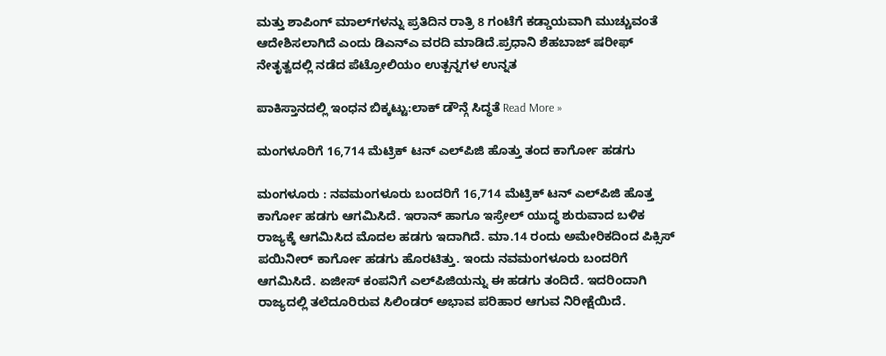ಮತ್ತು ಶಾಪಿಂಗ್ ಮಾಲ್‌ಗಳನ್ನು ಪ್ರತಿದಿನ ರಾತ್ರಿ 8 ಗಂಟೆಗೆ ಕಡ್ಡಾಯವಾಗಿ ಮುಚ್ಚುವಂತೆ ಆದೇಶಿಸಲಾಗಿದೆ ಎಂದು ಡಿಎನ್‌ಎ ವರದಿ ಮಾಡಿದೆ.ಪ್ರಧಾನಿ ಶೆಹಬಾಜ್ ಷರೀಫ್ ನೇತೃತ್ವದಲ್ಲಿ ನಡೆದ ಪೆಟ್ರೋಲಿಯಂ ಉತ್ಪನ್ನಗಳ ಉನ್ನತ

ಪಾಕಿಸ್ತಾನದಲ್ಲಿ ಇಂಧನ ಬಿಕ್ಕಟ್ಟು:ಲಾಕ್ ಡೌನ್ಗೆ ಸಿದ್ಧತೆ Read More »

ಮಂಗಳೂರಿಗೆ 16,714 ಮೆಟ್ರಿಕ್ ಟನ್ ಎಲ್‍ಪಿಜಿ ಹೊತ್ತು ತಂದ ಕಾರ್ಗೋ ಹಡಗು

ಮಂಗಳೂರು : ನವಮಂಗಳೂರು ಬಂದರಿಗೆ 16,714 ಮೆಟ್ರಿಕ್ ಟನ್ ಎಲ್‍ಪಿಜಿ ಹೊತ್ತ ಕಾರ್ಗೋ ಹಡಗು ಆಗಮಿಸಿದೆ. ಇರಾನ್ ಹಾಗೂ ಇಸ್ರೇಲ್ ಯುದ್ಧ ಶುರುವಾದ ಬಳಿಕ ರಾಜ್ಯಕ್ಕೆ ಆಗಮಿಸಿದ ಮೊದಲ ಹಡಗು ಇದಾಗಿದೆ. ಮಾ.14 ರಂದು ಅಮೇರಿಕದಿಂದ ಪಿಕ್ಸಿಸ್ ಪಯಿನೀರ್ ಕಾರ್ಗೋ ಹಡಗು ಹೊರಟಿತ್ತು. ಇಂದು ನವಮಂಗಳೂರು ಬಂದರಿಗೆ ಆಗಮಿಸಿದೆ. ಏಜೀಸ್ ಕಂಪನಿಗೆ ಎಲ್‍ಪಿಜಿಯನ್ನು ಈ ಹಡಗು ತಂದಿದೆ. ಇದರಿಂದಾಗಿ ರಾಜ್ಯದಲ್ಲಿ ತಲೆದೂರಿರುವ ಸಿಲಿಂಡರ್ ಅಭಾವ ಪರಿಹಾರ ಆಗುವ ನಿರೀಕ್ಷೆಯಿದೆ.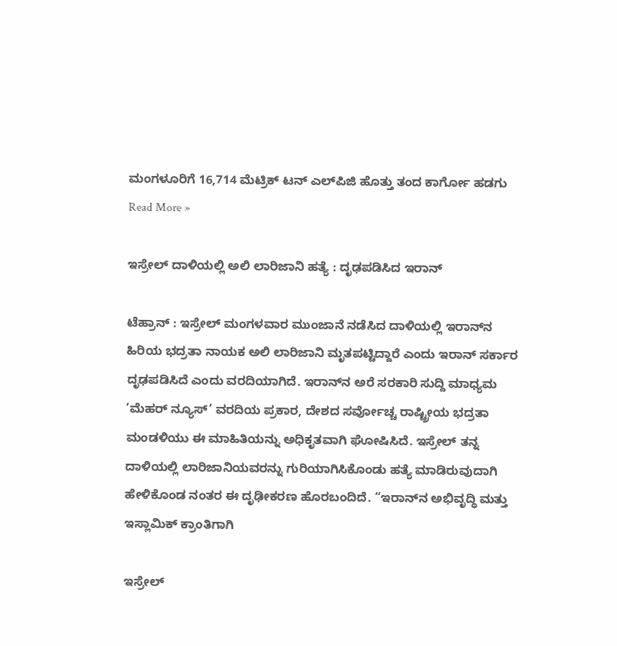ಮಂಗಳೂರಿಗೆ 16,714 ಮೆಟ್ರಿಕ್ ಟನ್ ಎಲ್‍ಪಿಜಿ ಹೊತ್ತು ತಂದ ಕಾರ್ಗೋ ಹಡಗು Read More »

ಇಸ್ರೇಲ್ ದಾಳಿಯಲ್ಲಿ ಅಲಿ ಲಾರಿಜಾನಿ ಹತ್ಯೆ : ದೃಢಪಡಿಸಿದ ಇರಾನ್

ಟೆಹ್ರಾನ್ : ಇಸ್ರೇಲ್ ಮಂಗಳವಾರ ಮುಂಜಾನೆ ನಡೆಸಿದ ದಾಳಿಯಲ್ಲಿ ಇರಾನ್‌ನ ಹಿರಿಯ ಭದ್ರತಾ ನಾಯಕ ಅಲಿ ಲಾರಿಜಾನಿ ಮೃತಪಟ್ಟಿದ್ದಾರೆ ಎಂದು ಇರಾನ್ ಸರ್ಕಾರ ದೃಢಪಡಿಸಿದೆ ಎಂದು ವರದಿಯಾಗಿದೆ. ಇರಾನ್‌ನ ಅರೆ ಸರಕಾರಿ ಸುದ್ದಿ ಮಾಧ್ಯಮ ‘ಮೆಹರ್ ನ್ಯೂಸ್’ ವರದಿಯ ಪ್ರಕಾರ, ದೇಶದ ಸರ್ವೋಚ್ಚ ರಾಷ್ಟ್ರೀಯ ಭದ್ರತಾ ಮಂಡಳಿಯು ಈ ಮಾಹಿತಿಯನ್ನು ಅಧಿಕೃತವಾಗಿ ಘೋಷಿಸಿದೆ. ಇಸ್ರೇಲ್ ತನ್ನ ದಾಳಿಯಲ್ಲಿ ಲಾರಿಜಾನಿಯವರನ್ನು ಗುರಿಯಾಗಿಸಿಕೊಂಡು ಹತ್ಯೆ ಮಾಡಿರುವುದಾಗಿ ಹೇಳಿಕೊಂಡ ನಂತರ ಈ ದೃಢೀಕರಣ ಹೊರಬಂದಿದೆ. “ಇರಾನ್‌ನ ಅಭಿವೃದ್ಧಿ ಮತ್ತು ಇಸ್ಲಾಮಿಕ್ ಕ್ರಾಂತಿಗಾಗಿ

ಇಸ್ರೇಲ್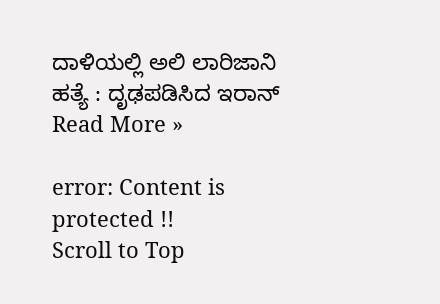ದಾಳಿಯಲ್ಲಿ ಅಲಿ ಲಾರಿಜಾನಿ ಹತ್ಯೆ : ದೃಢಪಡಿಸಿದ ಇರಾನ್ Read More »

error: Content is protected !!
Scroll to Top